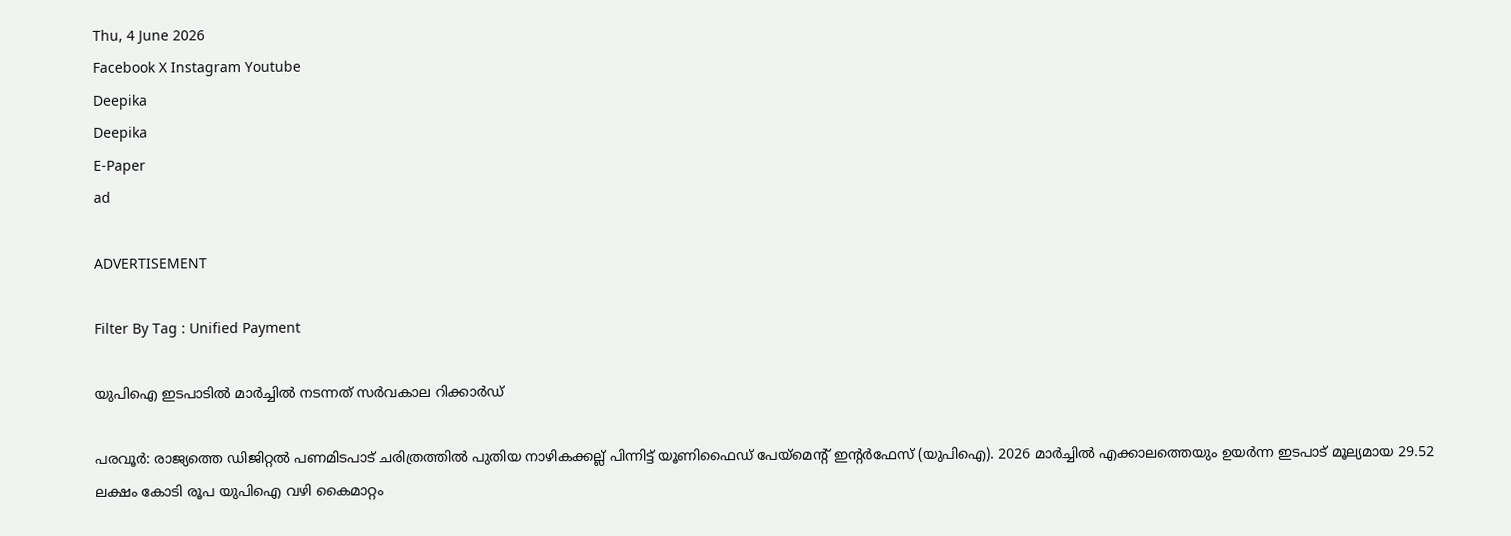Thu, 4 June 2026
Facebook X Instagram Youtube
Deepika
Deepika
E-Paper
ad

ADVERTISEMENT

Filter By Tag : Unified Payment

യുപിഐ ഇടപാടിൽ മാർച്ചിൽ നടന്നത് സര്‍വകാല റിക്കാര്‍ഡ്

പരവൂര്‍: രാജ്യത്തെ ഡിജിറ്റല്‍ പണമിടപാട് ചരിത്രത്തില്‍ പുതിയ നാഴികക്കല്ല് പിന്നിട്ട് യൂണിഫൈഡ് പേയ്മെന്‍റ് ഇന്‍റര്‍ഫേസ് (യുപിഐ). 2026 മാര്‍ച്ചില്‍ എക്കാലത്തെയും ഉയര്‍ന്ന ഇടപാട് മൂല്യമായ 29.52 ലക്ഷം കോടി രൂപ യുപിഐ വഴി കൈമാറ്റം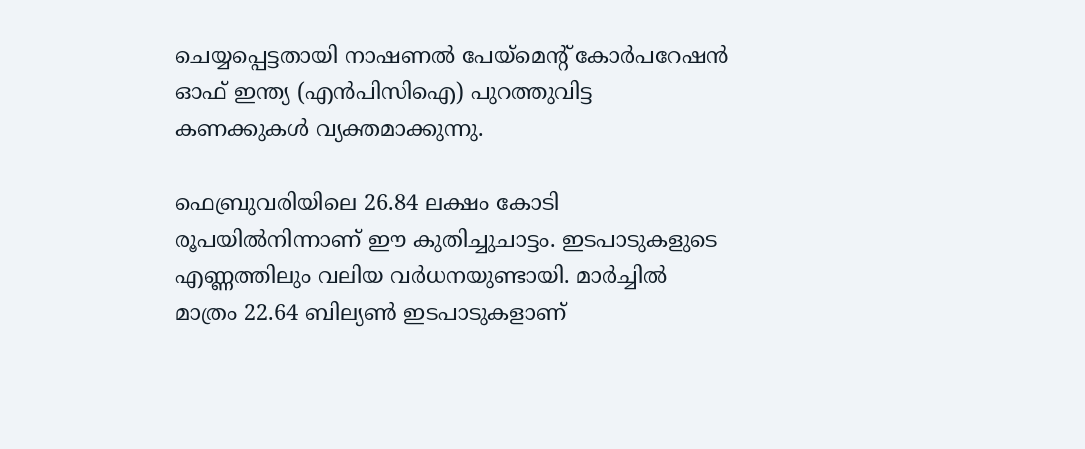ചെയ്യപ്പെട്ടതായി നാഷണല്‍ പേയ്മെന്‍റ് കോര്‍പറേഷന്‍ ഓഫ് ഇന്ത്യ (എന്‍പിസിഐ) പുറത്തുവിട്ട കണക്കുകള്‍ വ്യക്തമാക്കുന്നു.

ഫെബ്രുവരിയിലെ 26.84 ലക്ഷം കോടി രൂപയില്‍നിന്നാണ് ഈ കുതിച്ചുചാട്ടം. ഇടപാടുകളുടെ എണ്ണത്തിലും വലിയ വര്‍ധനയുണ്ടായി. മാര്‍ച്ചില്‍ മാത്രം 22.64 ബില്യണ്‍ ഇടപാടുകളാണ്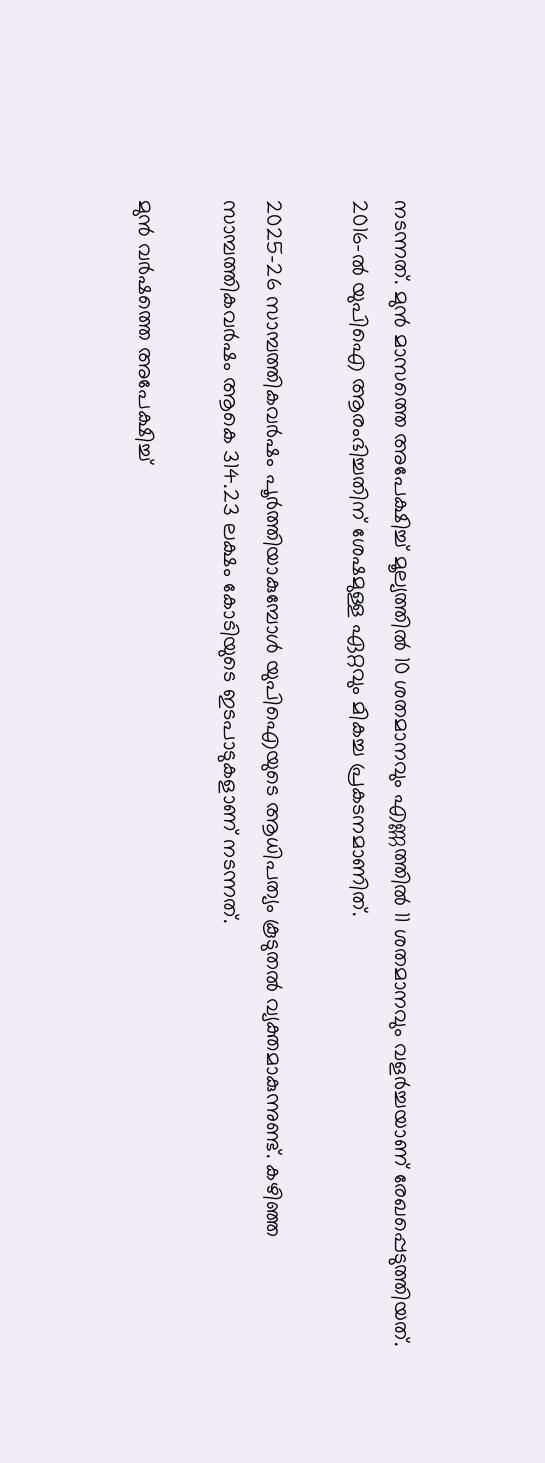നടന്നത്. മുന്‍ മാസത്തെ അപേക്ഷിച്ച് മൂല്യത്തില്‍ 10 ശതമാനവും എണ്ണത്തില്‍ 11 ശതമാനവും വളര്‍ച്ചയാണ് രേഖപ്പെടുത്തിയത്. 2016-ല്‍ യുപിഐ ആരംഭിച്ചതിന് ശേഷമുള്ള ഏറ്റവും മികച്ച പ്രകടനമാണിത്.

2025-26 സാമ്പത്തികവര്‍ഷം പൂര്‍ത്തിയാകുമ്പോള്‍ യുപിഐയുടെ ആധിപത്യം കൂടുതല്‍ വ്യക്തമാകുന്നുണ്ട്. കഴിഞ്ഞ സാമ്പത്തികവര്‍ഷം ആകെ 314.23 ലക്ഷം കോടിയുടെ ഇടപാടുകളാണ് നടന്നത്.

മുന്‍ വര്‍ഷത്തെ അപേക്ഷിച്ച്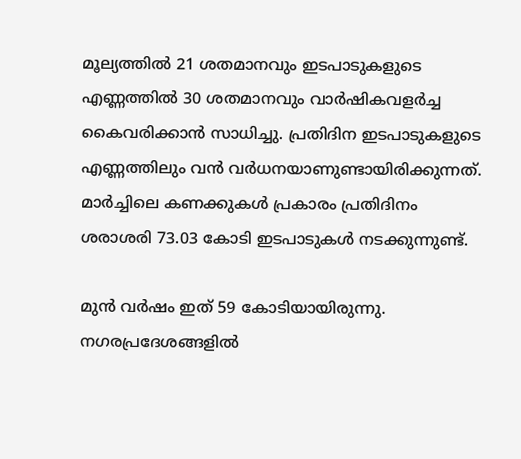മൂല്യത്തില്‍ 21 ശതമാനവും ഇടപാടുകളുടെ എണ്ണത്തില്‍ 30 ശതമാനവും വാര്‍ഷികവളര്‍ച്ച കൈവരിക്കാന്‍ സാധിച്ചു. പ്രതിദിന ഇടപാടുകളുടെ എണ്ണത്തിലും വന്‍ വര്‍ധനയാണുണ്ടായിരിക്കുന്നത്. മാര്‍ച്ചിലെ കണക്കുകള്‍ പ്രകാരം പ്രതിദിനം ശരാശരി 73.03 കോടി ഇടപാടുകള്‍ നടക്കുന്നുണ്ട്.

മുന്‍ വര്‍ഷം ഇത് 59 കോടിയായിരുന്നു. നഗരപ്രദേശങ്ങളില്‍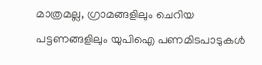മാത്രമല്ല, ഗ്രാമങ്ങളിലും ചെറിയ പട്ടണങ്ങളിലും യുപിഐ പണമിടപാടുകള്‍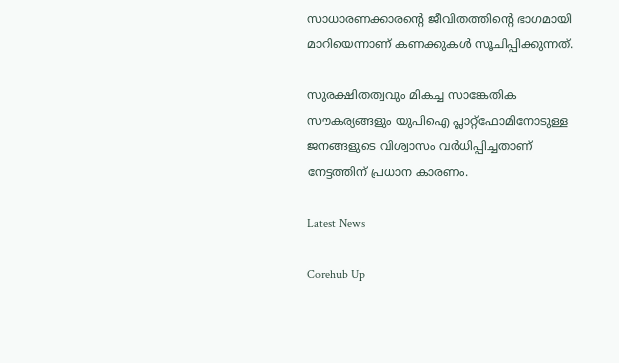സാധാരണക്കാരന്‍റെ ജീവിതത്തിന്‍റെ ഭാഗമായി മാറിയെന്നാണ് കണക്കുകള്‍ സൂചിപ്പിക്കുന്നത്.

സുരക്ഷിതത്വവും മികച്ച സാങ്കേതിക സൗകര്യങ്ങളും യുപിഐ പ്ലാറ്റ്ഫോമിനോടുള്ള ജനങ്ങളുടെ വിശ്വാസം വര്‍ധിപ്പിച്ചതാണ് നേട്ടത്തിന് പ്രധാന കാരണം.

Latest News

Corehub Up